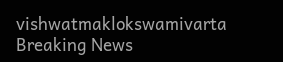vishwatmaklokswamivarta
Breaking News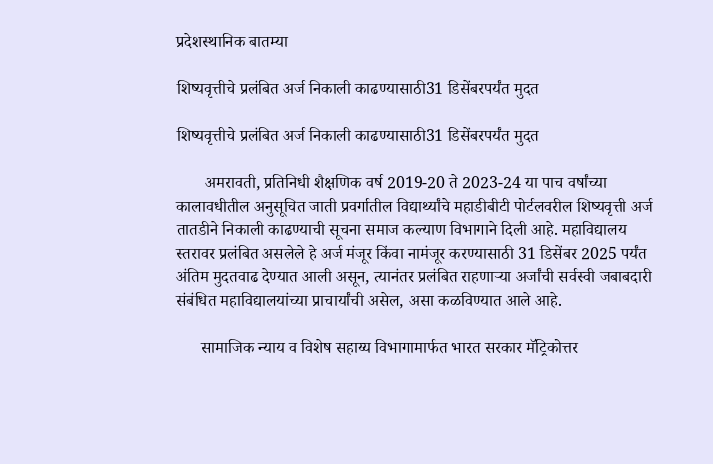प्रदेशस्थानिक बातम्या

शिष्यवृत्तीचे प्रलंबित अर्ज निकाली काढण्यासाठी31 डिसेंबरपर्यंत मुदत

शिष्यवृत्तीचे प्रलंबित अर्ज निकाली काढण्यासाठी31 डिसेंबरपर्यंत मुदत

       अमरावती, प्रतिनिधी शैक्षणिक वर्ष 2019-20 ते 2023-24 या पाच वर्षांच्या कालावधीतील अनुसूचित जाती प्रवर्गातील विद्यार्थ्यांचे महाडीबीटी पोर्टलवरील शिष्यवृत्ती अर्ज तातडीने निकाली काढण्याची सूचना समाज कल्याण विभागाने दिली आहे. महाविद्यालय स्तरावर प्रलंबित असलेले हे अर्ज मंजूर किंवा नामंजूर करण्यासाठी 31 डिसेंबर 2025 पर्यंत अंतिम मुदतवाढ देण्यात आली असून, त्यानंतर प्रलंबित राहणाऱ्या अर्जांची सर्वस्वी जबाबदारी संबंधित महाविद्यालयांच्या प्राचार्यांची असेल, असा कळविण्यात आले आहे.

      सामाजिक न्याय व विशेष सहाय्य विभागामार्फत भारत सरकार मॅट्रिकोत्तर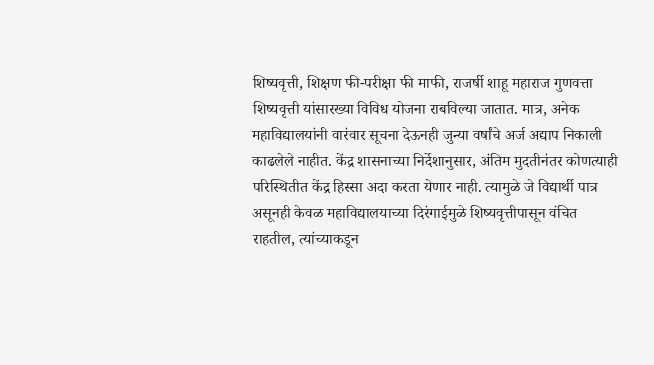शिष्यवृत्ती, शिक्षण फी-परीक्षा फी माफी, राजर्षी शाहू महाराज गुणवत्ता शिष्यवृत्ती यांसारख्या विविध योजना राबविल्या जातात. मात्र, अनेक महाविद्यालयांनी वारंवार सूचना देऊनही जुन्या वर्षांचे अर्ज अद्याप निकाली काढलेले नाहीत. केंद्र शासनाच्या निर्देशानुसार, अंतिम मुदतीनंतर कोणत्याही परिस्थितीत केंद्र हिस्सा अदा करता येणार नाही. त्यामुळे जे विद्यार्थी पात्र असूनही केवळ महाविद्यालयाच्या दिरंगाईमुळे शिष्यवृत्तीपासून वंचित राहतील, त्यांच्याकडून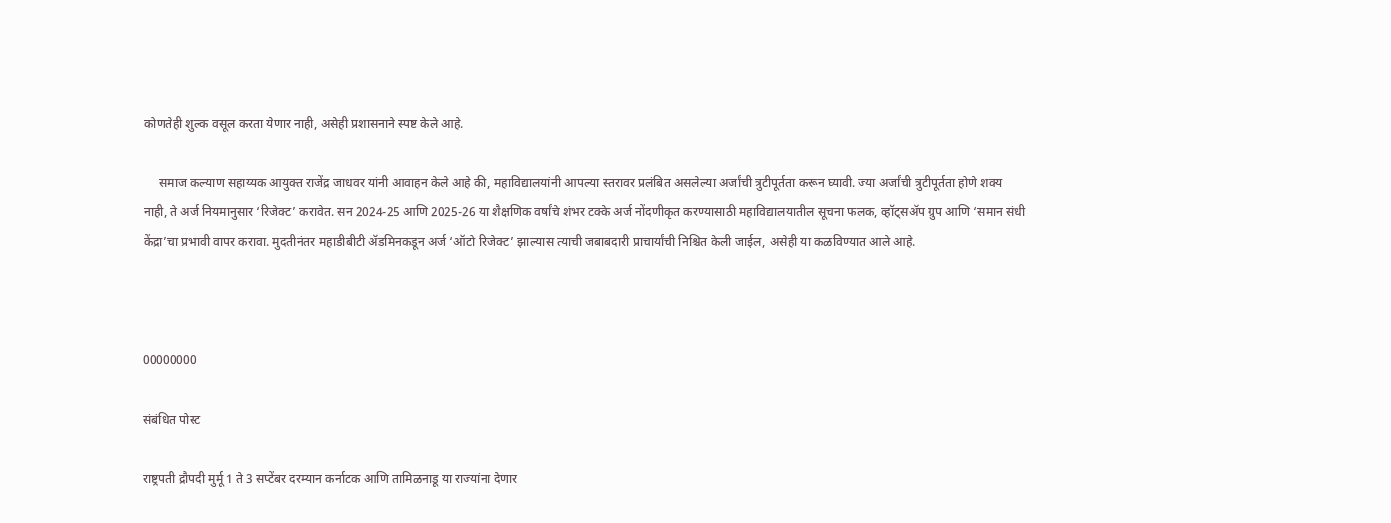कोणतेही शुल्क वसूल करता येणार नाही, असेही प्रशासनाने स्पष्ट केले आहे.

     समाज कल्याण सहाय्यक आयुक्त राजेंद्र जाधवर यांनी आवाहन केले आहे की, महाविद्यालयांनी आपल्या स्तरावर प्रलंबित असलेल्या अर्जांची त्रुटीपूर्तता करून घ्यावी. ज्या अर्जांची त्रुटीपूर्तता होणे शक्य नाही, ते अर्ज नियमानुसार ‘रिजेक्ट’ करावेत. सन 2024-25 आणि 2025-26 या शैक्षणिक वर्षांचे शंभर टक्के अर्ज नोंदणीकृत करण्यासाठी महाविद्यालयातील सूचना फलक, व्हॉट्सॲप ग्रुप आणि ‘समान संधी केंद्रा’चा प्रभावी वापर करावा. मुदतीनंतर महाडीबीटी ॲडमिनकडून अर्ज ‘ऑटो रिजेक्ट’ झाल्यास त्याची जबाबदारी प्राचार्यांची निश्चित केली जाईल, असेही या कळविण्यात आले आहे.



00000000

संबंधित पोस्ट

राष्ट्रपती द्रौपदी मुर्मू 1 ते 3 सप्टेंबर दरम्यान कर्नाटक आणि तामिळनाडू या राज्यांना देणार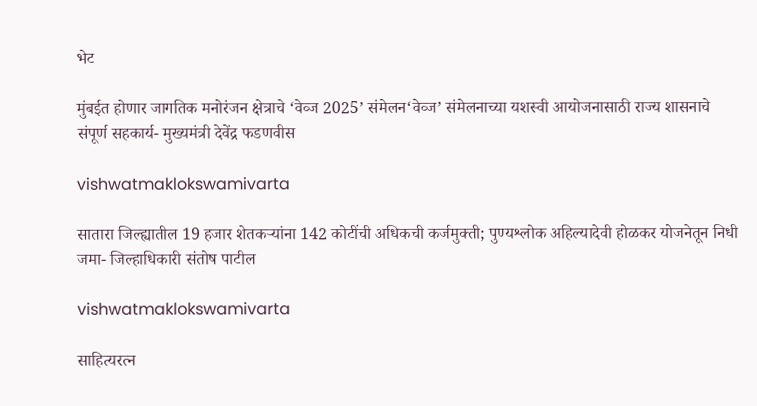भेट

मुंबईत होणार जागतिक मनोरंजन क्षेत्राचे ‘वेव्ज 2025’ संमेलन‘वेव्ज’ संमेलनाच्या यशस्वी आयोजनासाठी राज्य शासनाचे संपूर्ण सहकार्य- मुख्यमंत्री देवेंद्र फडणवीस

vishwatmaklokswamivarta

सातारा जिल्ह्यातील 19 हजार शेतकऱ्यांना 142 कोटींची अधिकची कर्जमुक्ती; पुण्यश्लोक अहिल्यादेवी होळकर योजनेतून निधी जमा- जिल्हाधिकारी संतोष पाटील

vishwatmaklokswamivarta

साहित्यरत्न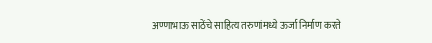अण्णाभाऊ साठेंचे साहित्य तरुणांमध्ये ऊर्जा निर्माण करते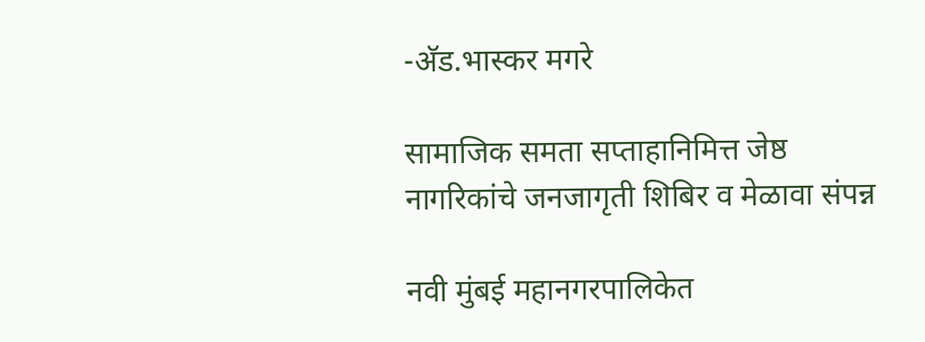-अ‍ॅड.भास्कर मगरे

सामाजिक समता सप्ताहानिमित्त जेष्ठ नागरिकांचे जनजागृती शिबिर व मेळावा संपन्न

नवी मुंबई महानगरपालिकेत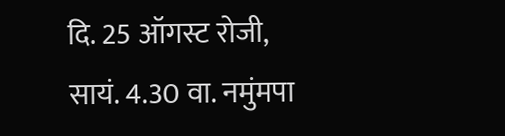दि. 25 ऑगस्ट रोजी, सायं. 4.30 वा. नमुंमपा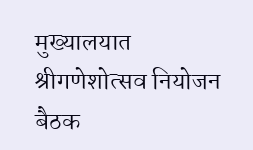मुख्यालयात श्रीगणेशोत्सव नियोजन बैठक